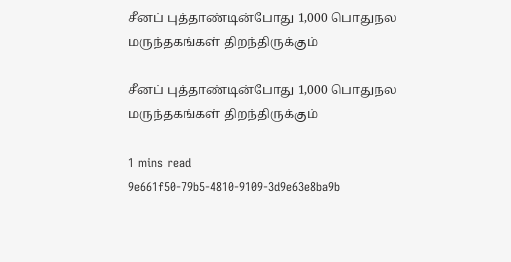சீனப் புத்தாண்டின்போது 1,000 பொதுநல மருந்தகங்கள் திறந்திருக்கும்

சீனப் புத்தாண்டின்போது 1,000 பொதுநல மருந்தகங்கள் திறந்திருக்கும்

1 mins read
9e661f50-79b5-4810-9109-3d9e63e8ba9b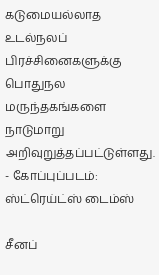கடுமையல்லாத உடல்நலப் பிரச்சினைகளுக்கு பொதுநல மருந்தகங்களை நாடுமாறு அறிவுறுத்தப்பட்டுள்ளது. - கோப்புப்படம்: ஸ்ட்ரெய்ட்ஸ் டைம்ஸ்

சீனப்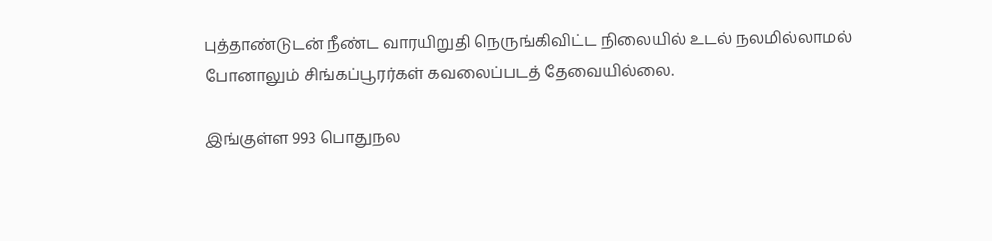புத்தாண்டுடன் நீண்ட வாரயிறுதி நெருங்கிவிட்ட நிலையில் உடல் நலமில்லாமல் போனாலும் சிங்கப்பூரர்கள் கவலைப்படத் தேவையில்லை.

இங்குள்ள 993 பொதுநல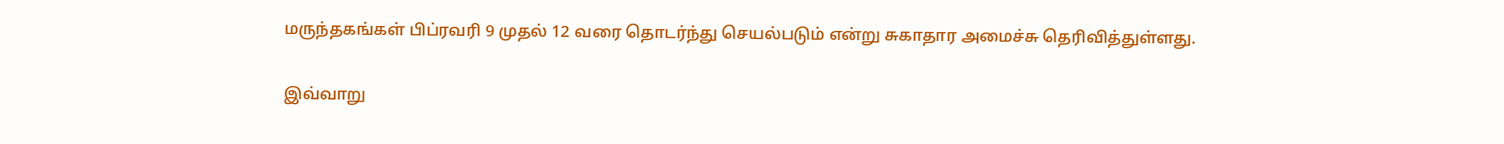மருந்தகங்கள் பிப்ரவரி 9 முதல் 12 வரை தொடர்ந்து செயல்படும் என்று சுகாதார அமைச்சு தெரிவித்துள்ளது.

இவ்வாறு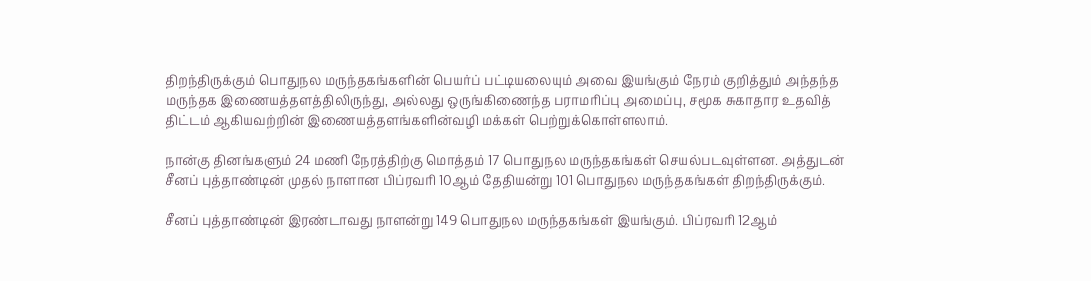திறந்திருக்கும் பொதுநல மருந்தகங்களின் பெயர்ப் பட்டியலையும் அவை இயங்கும் நேரம் குறித்தும் அந்தந்த மருந்தக இணையத்தளத்திலிருந்து, அல்லது ஒருங்கிணைந்த பராமரிப்பு அமைப்பு, சமூக சுகாதார உதவித் திட்டம் ஆகியவற்றின் இணையத்தளங்களின்வழி மக்கள் பெற்றுக்கொள்ளலாம்.

நான்கு தினங்களும் 24 மணி நேரத்திற்கு மொத்தம் 17 பொதுநல மருந்தகங்கள் செயல்படவுள்ளன. அத்துடன் சீனப் புத்தாண்டின் முதல் நாளான பிப்ரவரி 10ஆம் தேதியன்று 101 பொதுநல மருந்தகங்கள் திறந்திருக்கும்.

சீனப் புத்தாண்டின் இரண்டாவது நாளன்று 149 பொதுநல மருந்தகங்கள் இயங்கும். பிப்ரவரி 12ஆம்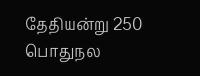தேதியன்று 250 பொதுநல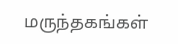மருந்தகங்கள்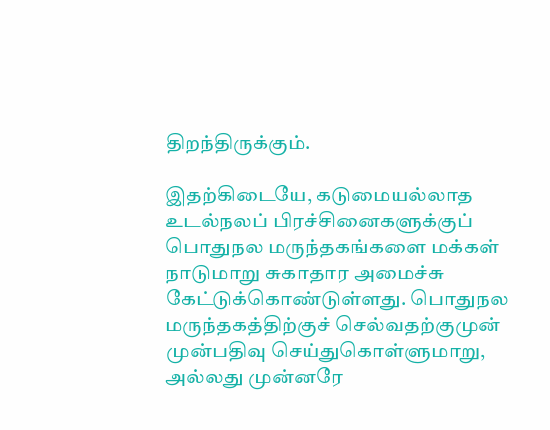திறந்திருக்கும்.

இதற்கிடையே, கடுமையல்லாத உடல்நலப் பிரச்சினைகளுக்குப் பொதுநல மருந்தகங்களை மக்கள் நாடுமாறு சுகாதார அமைச்சு கேட்டுக்கொண்டுள்ளது. பொதுநல மருந்தகத்திற்குச் செல்வதற்குமுன் முன்பதிவு செய்துகொள்ளுமாறு, அல்லது முன்னரே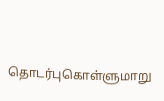தொடர்புகொள்ளுமாறு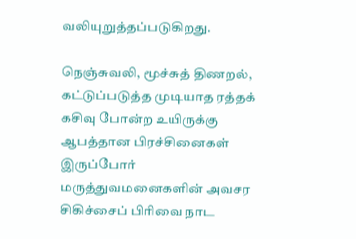வலியுறுத்தப்படுகிறது.

நெஞ்சுவலி, மூச்சுத் திணறல், கட்டுப்படுத்த முடியாத ரத்தக் கசிவு போன்ற உயிருக்கு ஆபத்தான பிரச்சினைகள் இருப்போர் மருத்துவமனைகளின் அவசர சிகிச்சைப் பிரிவை நாட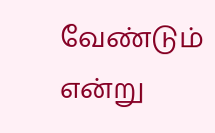வேண்டும் என்று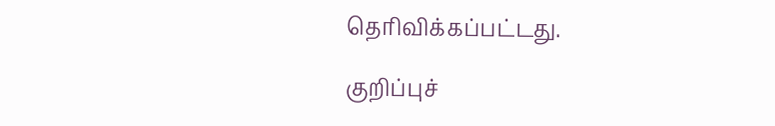தெரிவிக்கப்பட்டது.

குறிப்புச்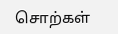சொற்கள்